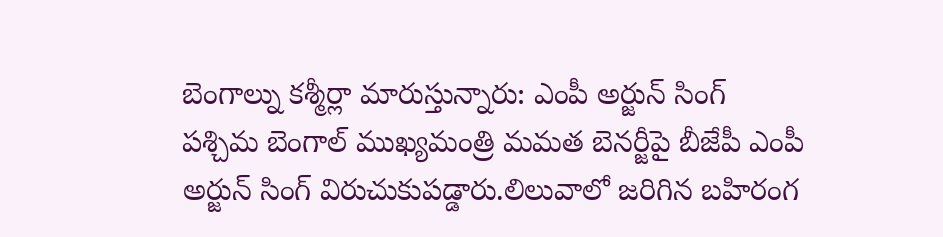బెంగాల్ను కశ్మీర్లా మారుస్తున్నారు: ఎంపీ అర్జున్ సింగ్
పశ్చిమ బెంగాల్ ముఖ్యమంత్రి మమత బెనర్జీపై బీజేపీ ఎంపీ అర్జున్ సింగ్ విరుచుకుపడ్డారు.లిలువాలో జరిగిన బహిరంగ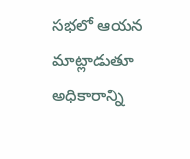సభలో ఆయన మాట్లాడుతూ అధికారాన్ని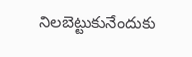నిలబెట్టుకునేందుకు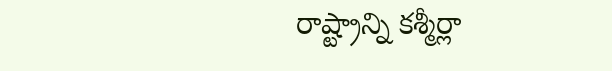రాష్ట్రాన్ని కశ్మీర్లా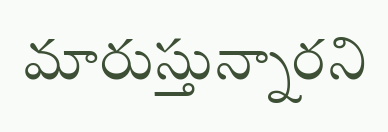మారుస్తున్నారని